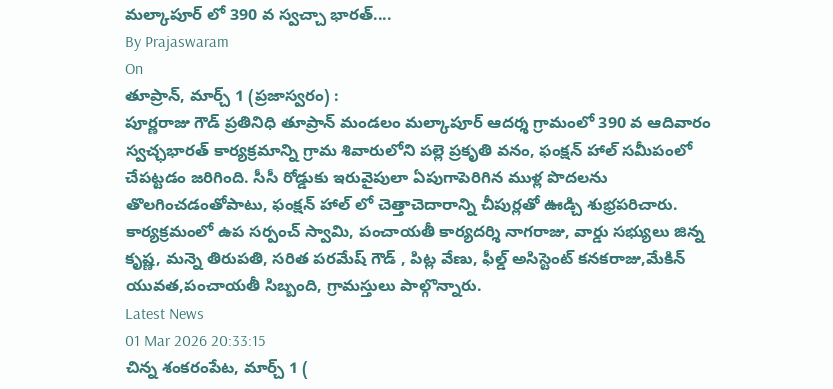మల్కాపూర్ లో 390 వ స్వచ్చా భారత్....
By Prajaswaram
On
తూప్రాన్, మార్చ్ 1 (ప్రజాస్వరం) :
పూర్ణరాజు గౌడ్ ప్రతినిధి తూప్రాన్ మండలం మల్కాపూర్ ఆదర్శ గ్రామంలో 390 వ ఆదివారం స్వచ్ఛభారత్ కార్యక్రమాన్ని గ్రామ శివారులోని పల్లె ప్రకృతి వనం, ఫంక్షన్ హాల్ సమీపంలో చేపట్టడం జరిగింది. సీసీ రోడ్డుకు ఇరువైపులా ఏపుగాపెరిగిన ముళ్ల పొదలను తొలగించడంతోపాటు, ఫంక్షన్ హాల్ లో చెత్తాచెదారాన్ని చీపుర్లతో ఊడ్చి శుభ్రపరిచారు.
కార్యక్రమంలో ఉప సర్పంచ్ స్వామి, పంచాయతీ కార్యదర్శి నాగరాజు, వార్డు సభ్యులు జిన్న కృష్ణ, మన్నె తిరుపతి, సరిత పరమేష్ గౌడ్ , పిట్ల వేణు, ఫీల్డ్ అసిస్టెంట్ కనకరాజు,మేకిన్ యువత,పంచాయతీ సిబ్బంది, గ్రామస్తులు పాల్గొన్నారు.
Latest News
01 Mar 2026 20:33:15
చిన్న శంకరంపేట, మార్చ్ 1 (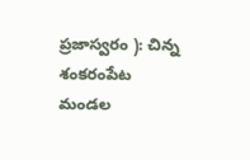ప్రజాస్వరం ): చిన్న శంకరంపేట మండల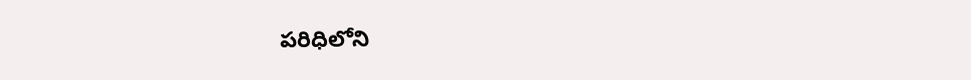పరిధిలోని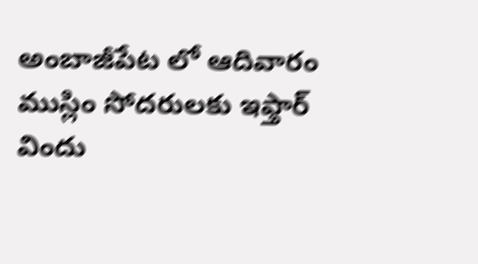అంబాజీపేట లో ఆదివారం ముస్లిం సోదరులకు ఇఫ్తార్ విందు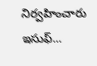నిర్వహించారు ఇసుఫ్...